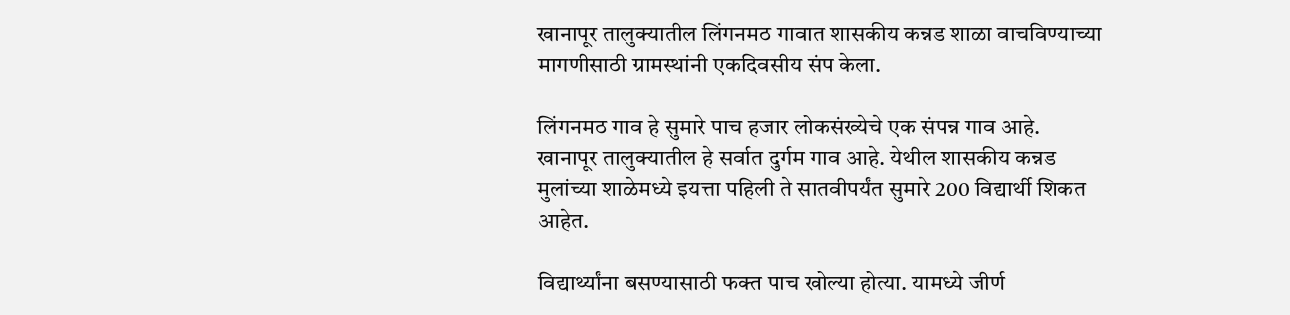खानापूर तालुक्यातील लिंगनमठ गावात शासकीय कन्नड शाळा वाचविण्याच्या मागणीसाठी ग्रामस्थांनी एकदिवसीय संप केला.

लिंगनमठ गाव हे सुमारे पाच हजार लोकसंख्येचे एक संपन्न गाव आहे. खानापूर तालुक्यातील हे सर्वात दुर्गम गाव आहे. येथील शासकीय कन्नड मुलांच्या शाळेमध्ये इयत्ता पहिली ते सातवीपर्यंत सुमारे 200 विद्यार्थी शिकत आहेत.

विद्यार्थ्यांना बसण्यासाठी फक्त पाच खोल्या होत्या. यामध्ये जीर्ण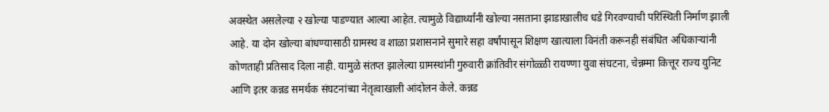अवस्थेत असलेल्या २ खोल्या पाडण्यात आल्या आहेत. त्यामुळे विद्यार्थ्यांनी खोल्या नसताना झाडाखालीच धडे गिरवण्याची परिस्थिती निर्माण झाली आहे. या दोन खोल्या बांधण्यासाठी ग्रामस्थ व शाळा प्रशासनाने सुमारे सहा वर्षांपासून शिक्षण खात्याला विनंती करूनही संबंधित अधिकाऱ्यांनी कोणताही प्रतिसाद दिला नाही. यामुळे संतप्त झालेल्या ग्रामस्थांनी गुरुवारी क्रांतिवीर संगोळ्ळी रायण्णा युवा संघटना, चेन्नम्मा कित्तूर राज्य युनिट आणि इतर कन्नड समर्थक संघटनांच्या नेतृत्वाखाली आंदोलन केले. कन्नड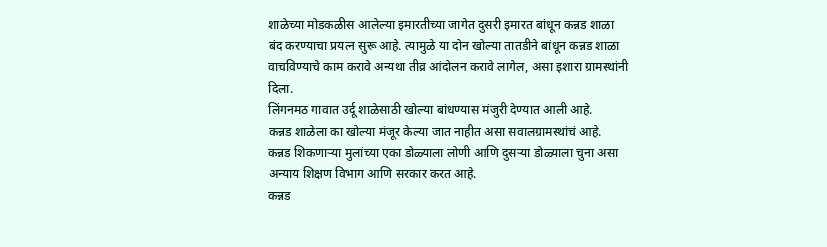शाळेच्या मोडकळीस आलेल्या इमारतीच्या जागेत दुसरी इमारत बांधून कन्नड शाळा बंद करण्याचा प्रयत्न सुरू आहे. त्यामुळे या दोन खोल्या तातडीने बांधून कन्नड शाळा वाचविण्याचे काम करावे अन्यथा तीव्र आंदोलन करावे लागेल, असा इशारा ग्रामस्थांनी दिला.
लिंगनमठ गावात उर्दू शाळेसाठी खोल्या बांधण्यास मंजुरी देण्यात आली आहे.
कन्नड शाळेला का खोल्या मंजूर केल्या जात नाहीत असा सवालग्रामस्थांचं आहे.
कन्नड शिकणाऱ्या मुलांच्या एका डोळ्याला लोणी आणि दुसऱ्या डोळ्याला चुना असा अन्याय शिक्षण विभाग आणि सरकार करत आहे.
कन्नड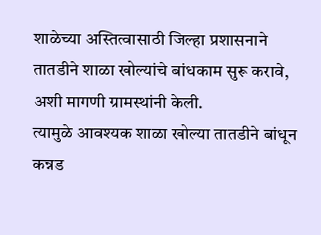शाळेच्या अस्तित्वासाठी जिल्हा प्रशासनाने तातडीने शाळा खोल्यांचे बांधकाम सुरू करावे, अशी मागणी ग्रामस्थांनी केली.
त्यामुळे आवश्यक शाळा खोल्या तातडीने बांधून कन्नड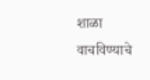शाळा वाचविण्याचे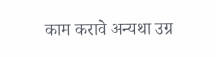काम करावे अन्यथा उग्र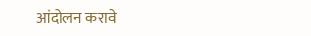आंदोलन करावे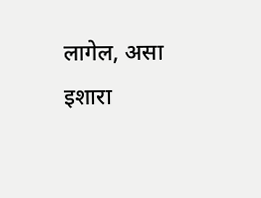लागेल, असा इशारा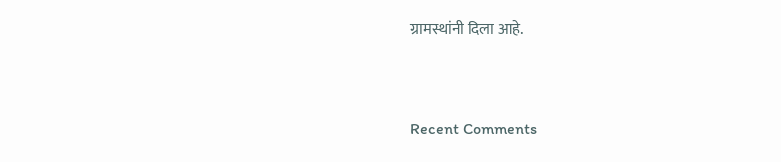ग्रामस्थांनी दिला आहे.


Recent Comments